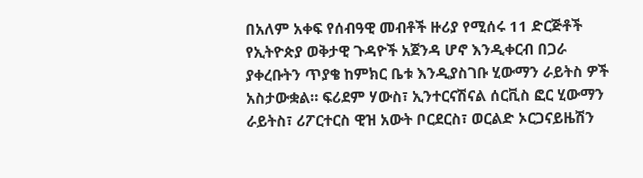በአለም አቀፍ የሰብዓዊ መብቶች ዙሪያ የሚሰሩ 11 ድርጅቶች የኢትዮጵያ ወቅታዊ ጉዳዮች አጀንዳ ሆኖ እንዲቀርብ በጋራ ያቀረቡትን ጥያቄ ከምክር ቤቱ እንዲያስገቡ ሂውማን ራይትስ ዎች አስታውቋል። ፍሪደም ሃውስ፣ ኢንተርናሽናል ሰርቪስ ፎር ሂውማን ራይትስ፣ ሪፖርተርስ ዊዝ አውት ቦርደርስ፣ ወርልድ ኦርጋናይዜሽን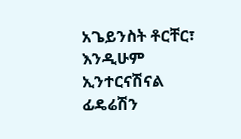አጌይንስት ቶርቸር፣ እንዲሁም ኢንተርናሽናል ፊዴሬሽን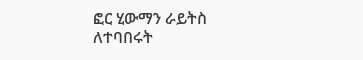ፎር ሂውማን ራይትስ ለተባበሩት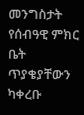መንግስታት የሰብዓዊ ምክር ቤት ጥያቄያቸውን ካቀረቡ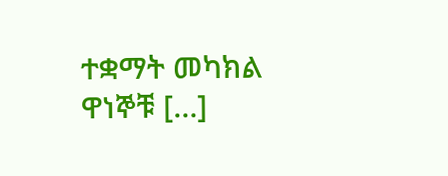ተቋማት መካክል ዋነኞቹ […]